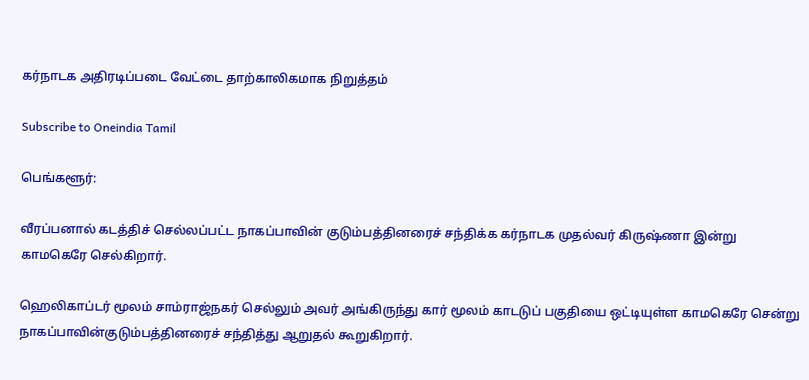கர்நாடக அதிரடிப்படை வேட்டை தாற்காலிகமாக நிறுத்தம்

Subscribe to Oneindia Tamil

பெங்களூர்:

வீரப்பனால் கடத்திச் செல்லப்பட்ட நாகப்பாவின் குடும்பத்தினரைச் சந்திக்க கர்நாடக முதல்வர் கிருஷ்ணா இன்று காமகெரே செல்கிறார்.

ஹெலிகாப்டர் மூலம் சாம்ராஜ்நகர் செல்லும் அவர் அங்கிருந்து கார் மூலம் காடடுப் பகுதியை ஒட்டியுள்ள காமகெரே சென்று நாகப்பாவின்குடும்பத்தினரைச் சந்தித்து ஆறுதல் கூறுகிறார்.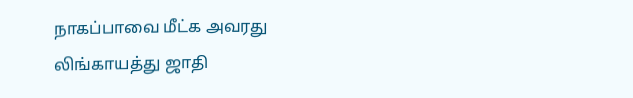நாகப்பாவை மீட்க அவரது லிங்காயத்து ஜாதி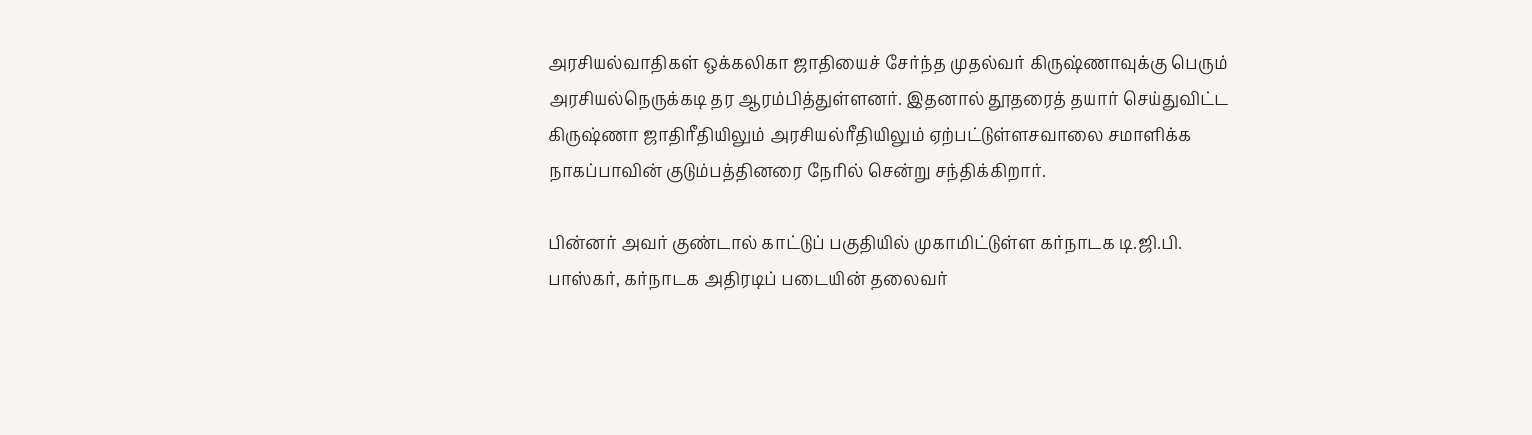அரசியல்வாதிகள் ஒக்கலிகா ஜாதியைச் சேர்ந்த முதல்வர் கிருஷ்ணாவுக்கு பெரும் அரசியல்நெருக்கடி தர ஆரம்பித்துள்ளனர். இதனால் தூதரைத் தயார் செய்துவிட்ட கிருஷ்ணா ஜாதிரீதியிலும் அரசியல்ரீதியிலும் ஏற்பட்டுள்ளசவாலை சமாளிக்க நாகப்பாவின் குடும்பத்தினரை நேரில் சென்று சந்திக்கிறார்.

பின்னர் அவர் குண்டால் காட்டுப் பகுதியில் முகாமிட்டுள்ள கர்நாடக டி.ஜி.பி. பாஸ்கர், கர்நாடக அதிரடிப் படையின் தலைவர்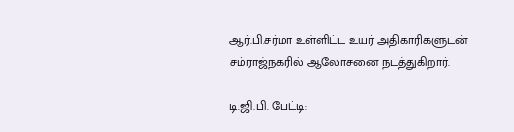ஆர்.பி.சர்மா உள்ளிட்ட உயர் அதிகாரிகளுடன் சம்ராஜ்நகரில் ஆலோசனை நடத்துகிறார்.

டி.ஜி.பி. பேட்டி: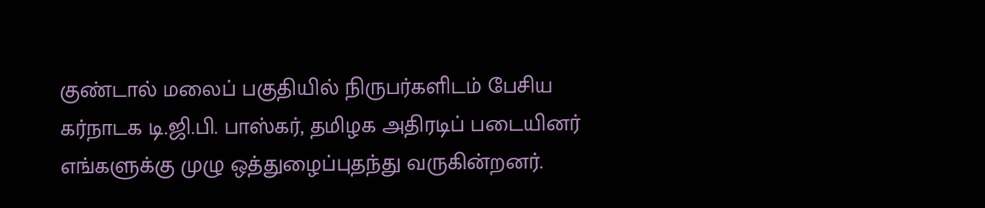குண்டால் மலைப் பகுதியில் நிருபர்களிடம் பேசிய கர்நாடக டி.ஜி.பி. பாஸ்கர், தமிழக அதிரடிப் படையினர் எங்களுக்கு முழு ஒத்துழைப்புதந்து வருகின்றனர்.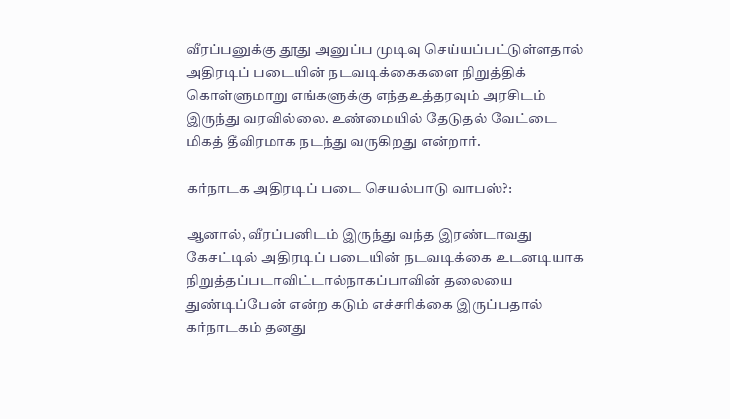வீரப்பனுக்கு தூது அனுப்ப முடிவு செய்யப்பட்டுள்ளதால் அதிரடிப் படையின் நடவடிக்கைகளை நிறுத்திக் கொள்ளுமாறு எங்களுக்கு எந்தஉத்தரவும் அரசிடம் இருந்து வரவில்லை. உண்மையில் தேடுதல் வேட்டை மிகத் தீவிரமாக நடந்து வருகிறது என்றார்.

கர்நாடக அதிரடிப் படை செயல்பாடு வாபஸ்?:

ஆனால், வீரப்பனிடம் இருந்து வந்த இரண்டாவது கேசட்டில் அதிரடிப் படையின் நடவடிக்கை உடனடியாக நிறுத்தப்படாவிட்டால்நாகப்பாவின் தலையை துண்டிப்பேன் என்ற கடும் எச்சரிக்கை இருப்பதால் கர்நாடகம் தனது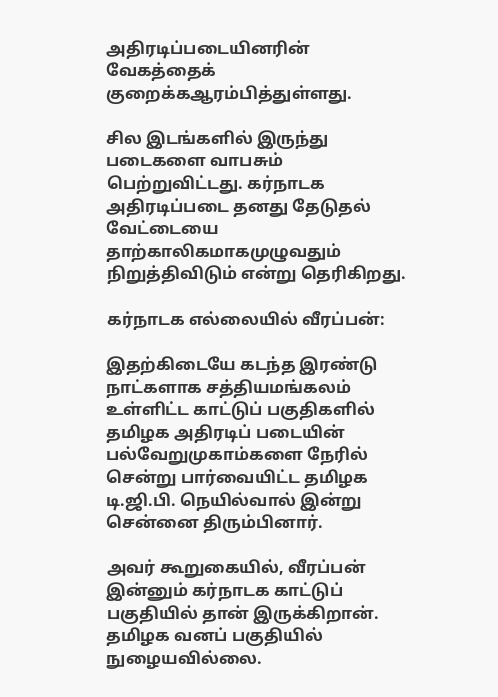அதிரடிப்படையினரின் வேகத்தைக் குறைக்கஆரம்பித்துள்ளது.

சில இடங்களில் இருந்து படைகளை வாபசும் பெற்றுவிட்டது. கர்நாடக அதிரடிப்படை தனது தேடுதல் வேட்டையை தாற்காலிகமாகமுழுவதும் நிறுத்திவிடும் என்று தெரிகிறது.

கர்நாடக எல்லையில் வீரப்பன்:

இதற்கிடையே கடந்த இரண்டு நாட்களாக சத்தியமங்கலம் உள்ளிட்ட காட்டுப் பகுதிகளில் தமிழக அதிரடிப் படையின் பல்வேறுமுகாம்களை நேரில் சென்று பார்வையிட்ட தமிழக டி.ஜி.பி. நெயில்வால் இன்று சென்னை திரும்பினார்.

அவர் கூறுகையில், வீரப்பன் இன்னும் கர்நாடக காட்டுப் பகுதியில் தான் இருக்கிறான். தமிழக வனப் பகுதியில் நுழையவில்லை.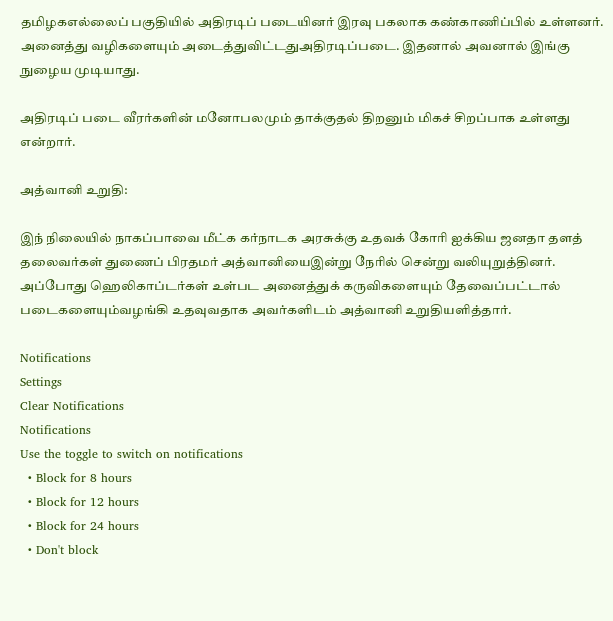தமிழகஎல்லைப் பகுதியில் அதிரடிப் படையினர் இரவு பகலாக கண்காணிப்பில் உள்ளனர். அனைத்து வழிகளையும் அடைத்துவிட்டதுஅதிரடிப்படை. இதனால் அவனால் இங்கு நுழைய முடியாது.

அதிரடிப் படை வீரர்களின் மனோபலமும் தாக்குதல் திறனும் மிகச் சிறப்பாக உள்ளது என்றார்.

அத்வானி உறுதி:

இந் நிலையில் நாகப்பாவை மீட்க கர்நாடக அரசுக்கு உதவக் கோரி ஐக்கிய ஜனதா தளத் தலைவர்கள் துணைப் பிரதமர் அத்வானியைஇன்று நேரில் சென்று வலியுறுத்தினர். அப்போது ஹெலிகாப்டர்கள் உள்பட அனைத்துக் கருவிகளையும் தேவைப்பட்டால் படைகளையும்வழங்கி உதவுவதாக அவர்களிடம் அத்வானி உறுதியளித்தார்.

Notifications
Settings
Clear Notifications
Notifications
Use the toggle to switch on notifications
  • Block for 8 hours
  • Block for 12 hours
  • Block for 24 hours
  • Don't block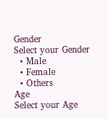Gender
Select your Gender
  • Male
  • Female
  • Others
Age
Select your Age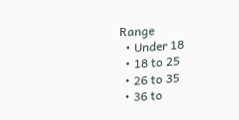Range
  • Under 18
  • 18 to 25
  • 26 to 35
  • 36 to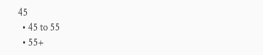45
  • 45 to 55
  • 55+